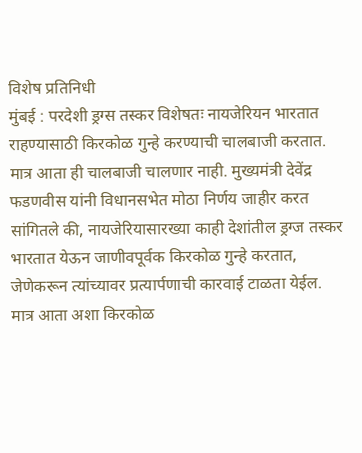विशेष प्रतिनिधी
मुंबई : परदेशी ड्रग्स तस्कर विशेषतः नायजेरियन भारतात राहण्यासाठी किरकोळ गुन्हे करण्याची चालबाजी करतात. मात्र आता ही चालबाजी चालणार नाही. मुख्यमंत्री देवेंद्र फडणवीस यांनी विधानसभेत मोठा निर्णय जाहीर करत सांगितले की, नायजेरियासारख्या काही देशांतील ड्रग्ज तस्कर भारतात येऊन जाणीवपूर्वक किरकोळ गुन्हे करतात, जेणेकरून त्यांच्यावर प्रत्यार्पणाची कारवाई टाळता येईल. मात्र आता अशा किरकोळ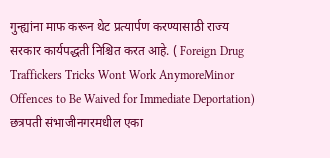गुन्ह्यांना माफ करून थेट प्रत्यार्पण करण्यासाठी राज्य सरकार कार्यपद्धती निश्चित करत आहे. ( Foreign Drug Traffickers Tricks Wont Work AnymoreMinor Offences to Be Waived for Immediate Deportation)
छत्रपती संभाजीनगरमधील एका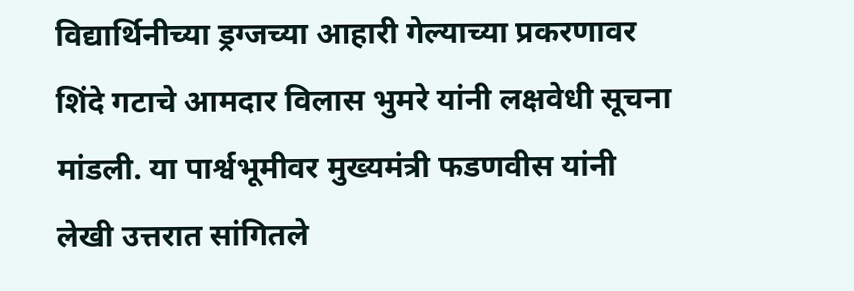विद्यार्थिनीच्या ड्रग्जच्या आहारी गेल्याच्या प्रकरणावर शिंदे गटाचे आमदार विलास भुमरे यांनी लक्षवेधी सूचना मांडली. या पार्श्वभूमीवर मुख्यमंत्री फडणवीस यांनी लेखी उत्तरात सांगितले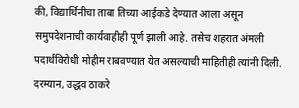की, विद्यार्थिनीचा ताबा तिच्या आईकडे देण्यात आला असून समुपदेशनाची कार्यवाहीही पूर्ण झाली आहे. तसेच शहरात अंमली पदार्थविरोधी मोहीम राबवण्यात येत असल्याची माहितीही त्यांनी दिली.
दरम्यान, उद्धव ठाकरे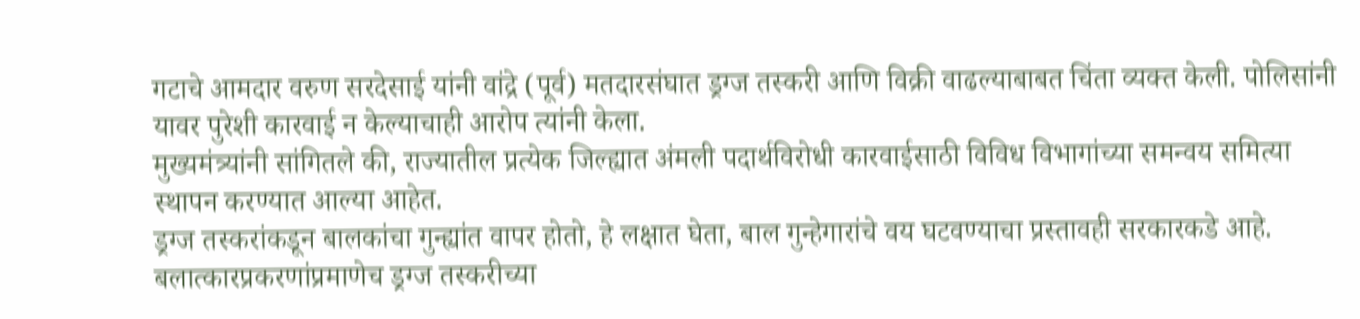गटाचे आमदार वरुण सरदेसाई यांनी वांद्रे (पूर्व) मतदारसंघात ड्रग्ज तस्करी आणि विक्री वाढल्याबाबत चिंता व्यक्त केली. पोलिसांनी यावर पुरेशी कारवाई न केल्याचाही आरोप त्यांनी केला.
मुख्यमंत्र्यांनी सांगितले की, राज्यातील प्रत्येक जिल्ह्यात अंमली पदार्थविरोधी कारवाईसाठी विविध विभागांच्या समन्वय समित्या स्थापन करण्यात आल्या आहेत.
ड्रग्ज तस्करांकडून बालकांचा गुन्ह्यांत वापर होतो, हे लक्षात घेता, बाल गुन्हेगारांचे वय घटवण्याचा प्रस्तावही सरकारकडे आहे. बलात्कारप्रकरणांप्रमाणेच ड्रग्ज तस्करीच्या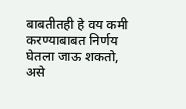बाबतीतही हे वय कमी करण्याबाबत निर्णय घेतला जाऊ शकतो, असे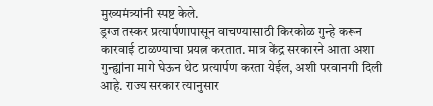मुख्यमंत्र्यांनी स्पष्ट केले.
ड्रग्ज तस्कर प्रत्यार्पणापासून वाचण्यासाठी किरकोळ गुन्हे करून कारवाई टाळण्याचा प्रयत्न करतात. मात्र केंद्र सरकारने आता अशा गुन्ह्यांना मागे घेऊन थेट प्रत्यार्पण करता येईल, अशी परवानगी दिली आहे. राज्य सरकार त्यानुसार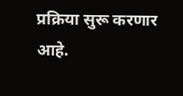प्रक्रिया सुरू करणार आहे.